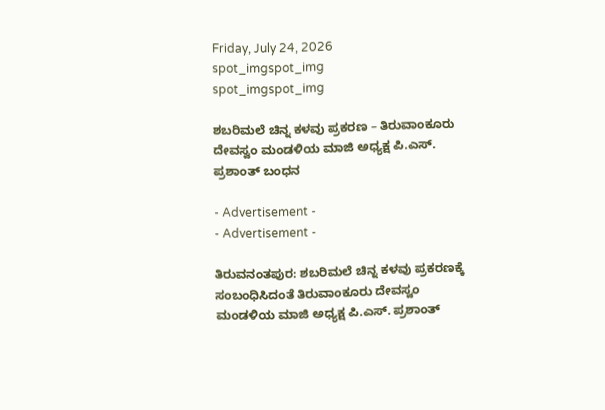Friday, July 24, 2026
spot_imgspot_img
spot_imgspot_img

ಶಬರಿಮಲೆ ಚಿನ್ನ ಕಳವು ಪ್ರಕರಣ – ತಿರುವಾಂಕೂರು ದೇವಸ್ವಂ ಮಂಡಳಿಯ ಮಾಜಿ ಅಧ್ಯಕ್ಷ ಪಿ.ಎಸ್. ಪ್ರಶಾಂತ್ ಬಂಧನ

- Advertisement -
- Advertisement -

ತಿರುವನಂತಪುರ: ಶಬರಿಮಲೆ ಚಿನ್ನ ಕಳವು ಪ್ರಕರಣಕ್ಕೆ ಸಂಬಂಧಿಸಿದಂತೆ ತಿರುವಾಂಕೂರು ದೇವಸ್ವಂ ಮಂಡಳಿಯ ಮಾಜಿ ಅಧ್ಯಕ್ಷ ಪಿ.ಎಸ್. ಪ್ರಶಾಂತ್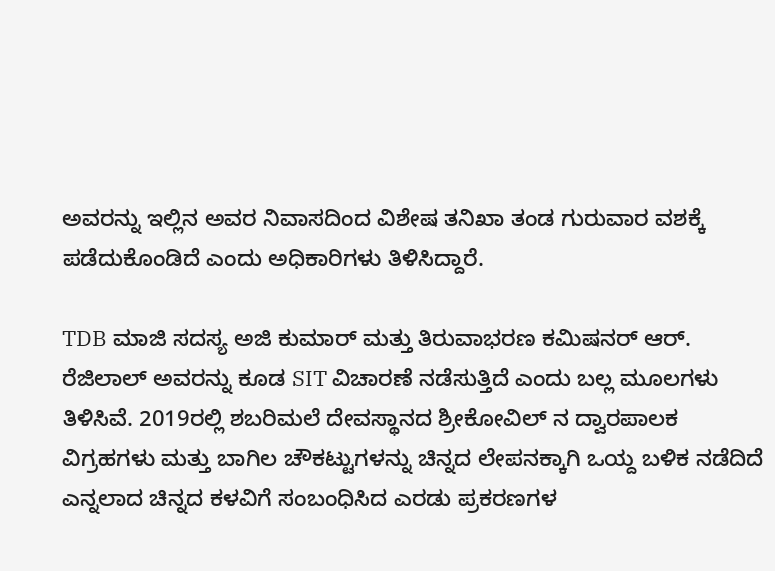ಅವರನ್ನು ಇಲ್ಲಿನ ಅವರ ನಿವಾಸದಿಂದ ವಿಶೇಷ ತನಿಖಾ ತಂಡ ಗುರುವಾರ ವಶಕ್ಕೆ ಪಡೆದುಕೊಂಡಿದೆ ಎಂದು ಅಧಿಕಾರಿಗಳು ತಿಳಿಸಿದ್ದಾರೆ.

TDB ಮಾಜಿ ಸದಸ್ಯ ಅಜಿ ಕುಮಾರ್ ಮತ್ತು ತಿರುವಾಭರಣ ಕಮಿಷನರ್ ಆರ್. ರೆಜಿಲಾಲ್ ಅವರನ್ನು ಕೂಡ SIT ವಿಚಾರಣೆ ನಡೆಸುತ್ತಿದೆ ಎಂದು ಬಲ್ಲ ಮೂಲಗಳು ತಿಳಿಸಿವೆ. 2019ರಲ್ಲಿ ಶಬರಿಮಲೆ ದೇವಸ್ಥಾನದ ಶ್ರೀಕೋವಿಲ್ ನ ದ್ವಾರಪಾಲಕ ವಿಗ್ರಹಗಳು ಮತ್ತು ಬಾಗಿಲ ಚೌಕಟ್ಟುಗಳನ್ನು ಚಿನ್ನದ ಲೇಪನಕ್ಕಾಗಿ ಒಯ್ದ ಬಳಿಕ ನಡೆದಿದೆ ಎನ್ನಲಾದ ಚಿನ್ನದ ಕಳವಿಗೆ ಸಂಬಂಧಿಸಿದ ಎರಡು ಪ್ರಕರಣಗಳ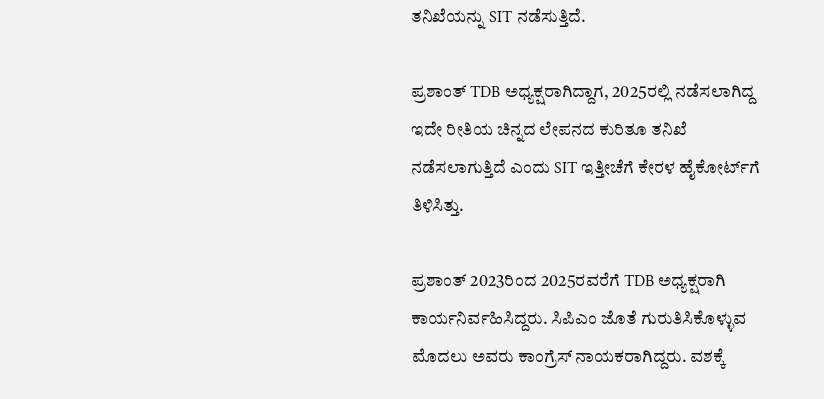ತನಿಖೆಯನ್ನು SIT ನಡೆಸುತ್ತಿದೆ.

ಪ್ರಶಾಂತ್ TDB ಅಧ್ಯಕ್ಷರಾಗಿದ್ದಾಗ, 2025ರಲ್ಲಿ ನಡೆಸಲಾಗಿದ್ದ ಇದೇ ರೀತಿಯ ಚಿನ್ನದ ಲೇಪನದ ಕುರಿತೂ ತನಿಖೆ ನಡೆಸಲಾಗುತ್ತಿದೆ ಎಂದು SIT ಇತ್ತೀಚೆಗೆ ಕೇರಳ ಹೈಕೋರ್ಟ್‌ಗೆ ತಿಳಿಸಿತ್ತು.

ಪ್ರಶಾಂತ್ 2023ರಿಂದ 2025ರವರೆಗೆ TDB ಅಧ್ಯಕ್ಷರಾಗಿ ಕಾರ್ಯನಿರ್ವಹಿಸಿದ್ದರು. ಸಿಪಿಎಂ ಜೊತೆ ಗುರುತಿಸಿಕೊಳ್ಳುವ ಮೊದಲು ಅವರು ಕಾಂಗ್ರೆಸ್ ನಾಯಕರಾಗಿದ್ದರು. ವಶಕ್ಕೆ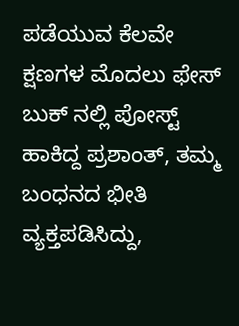ಪಡೆಯುವ ಕೆಲವೇ ಕ್ಷಣಗಳ ಮೊದಲು ಫೇಸ್ ಬುಕ್ ನಲ್ಲಿ ಪೋಸ್ಟ್ ಹಾಕಿದ್ದ ಪ್ರಶಾಂತ್, ತಮ್ಮ ಬಂಧನದ ಭೀತಿ ವ್ಯಕ್ತಪಡಿಸಿದ್ದು,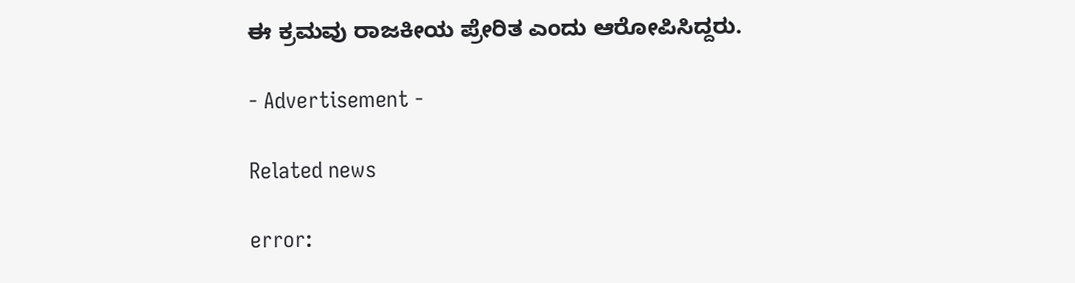ಈ ಕ್ರಮವು ರಾಜಕೀಯ ಪ್ರೇರಿತ ಎಂದು ಆರೋಪಿಸಿದ್ದರು.

- Advertisement -

Related news

error: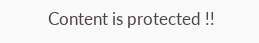Content is protected !!